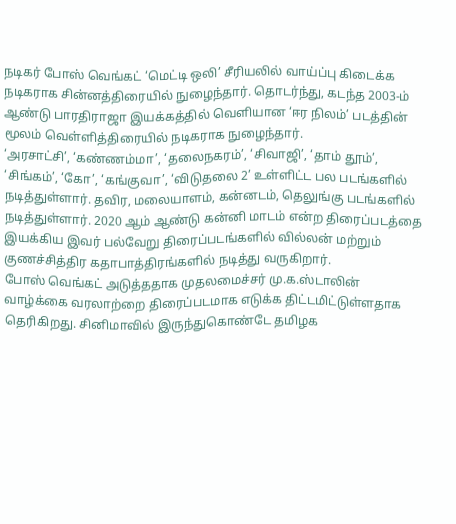நடிகர் போஸ் வெங்கட் ‘மெட்டி ஒலி’ சீரியலில் வாய்ப்பு கிடைக்க நடிகராக சின்னத்திரையில் நுழைந்தார். தொடர்ந்து, கடந்த 2003-ம் ஆண்டு பாரதிராஜா இயக்கத்தில் வெளியான ‘ஈர நிலம்’ படத்தின் மூலம் வெள்ளித்திரையில் நடிகராக நுழைந்தார்.
‘அரசாட்சி’, ‘கண்ணம்மா’, ‘தலைநகரம்’, ‘சிவாஜி’, ‘தாம் தூம்’, ‘சிங்கம்’, ‘கோ’, ‘கங்குவா’, ‘விடுதலை 2’ உள்ளிட்ட பல படங்களில் நடித்துள்ளார். தவிர, மலையாளம், கன்னடம், தெலுங்கு படங்களில் நடித்துள்ளார். 2020 ஆம் ஆண்டு கன்னி மாடம் என்ற திரைப்படத்தை இயக்கிய இவர் பல்வேறு திரைப்படங்களில் வில்லன் மற்றும் குணச்சித்திர கதாபாத்திரங்களில் நடித்து வருகிறார்.
போஸ் வெங்கட் அடுத்ததாக முதலமைச்சர் மு.க.ஸ்டாலின் வாழ்க்கை வரலாற்றை திரைப்படமாக எடுக்க திட்டமிட்டுள்ளதாக தெரிகிறது. சினிமாவில் இருந்துகொண்டே தமிழக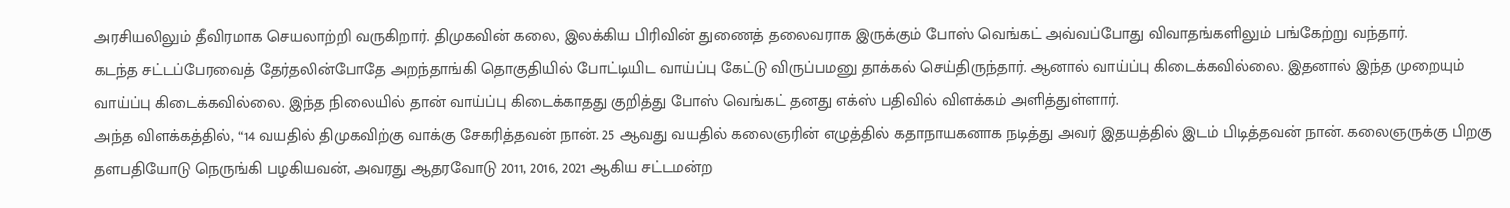அரசியலிலும் தீவிரமாக செயலாற்றி வருகிறார். திமுகவின் கலை, இலக்கிய பிரிவின் துணைத் தலைவராக இருக்கும் போஸ் வெங்கட் அவ்வப்போது விவாதங்களிலும் பங்கேற்று வந்தார்.
கடந்த சட்டப்பேரவைத் தேர்தலின்போதே அறந்தாங்கி தொகுதியில் போட்டியிட வாய்ப்பு கேட்டு விருப்பமனு தாக்கல் செய்திருந்தார். ஆனால் வாய்ப்பு கிடைக்கவில்லை. இதனால் இந்த முறையும் வாய்ப்பு கிடைக்கவில்லை. இந்த நிலையில் தான் வாய்ப்பு கிடைக்காதது குறித்து போஸ் வெங்கட் தனது எக்ஸ் பதிவில் விளக்கம் அளித்துள்ளார்.
அந்த விளக்கத்தில், “14 வயதில் திமுகவிற்கு வாக்கு சேகரித்தவன் நான். 25 ஆவது வயதில் கலைஞரின் எழுத்தில் கதாநாயகனாக நடித்து அவர் இதயத்தில் இடம் பிடித்தவன் நான். கலைஞருக்கு பிறகு தளபதியோடு நெருங்கி பழகியவன், அவரது ஆதரவோடு 2011, 2016, 2021 ஆகிய சட்டமன்ற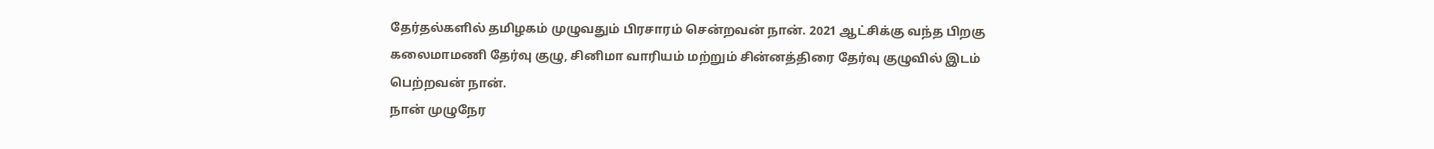தேர்தல்களில் தமிழகம் முழுவதும் பிரசாரம் சென்றவன் நான். 2021 ஆட்சிக்கு வந்த பிறகு கலைமாமணி தேர்வு குழு, சினிமா வாரியம் மற்றும் சின்னத்திரை தேர்வு குழுவில் இடம் பெற்றவன் நான்.
நான் முழுநேர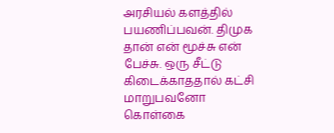அரசியல் களத்தில் பயணிப்பவன். திமுக தான் என் மூச்சு என் பேச்சு. ஒரு சீட்டு கிடைக்காததால் கட்சி மாறுபவனோ கொள்கை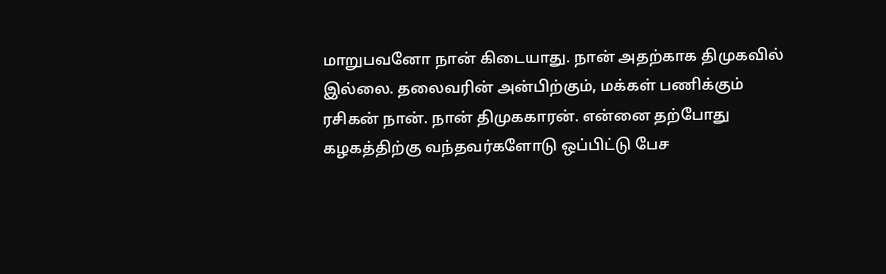மாறுபவனோ நான் கிடையாது. நான் அதற்காக திமுகவில் இல்லை. தலைவரின் அன்பிற்கும், மக்கள் பணிக்கும் ரசிகன் நான். நான் திமுககாரன். என்னை தற்போது கழகத்திற்கு வந்தவர்களோடு ஒப்பிட்டு பேச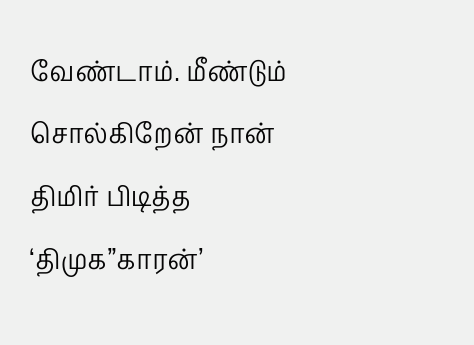வேண்டாம். மீண்டும் சொல்கிறேன் நான் திமிர் பிடித்த ‘திமுக”காரன்’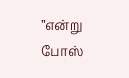”என்று போஸ்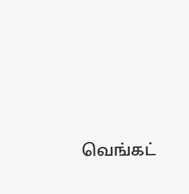வெங்கட்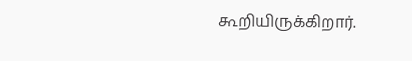கூறியிருக்கிறார்.